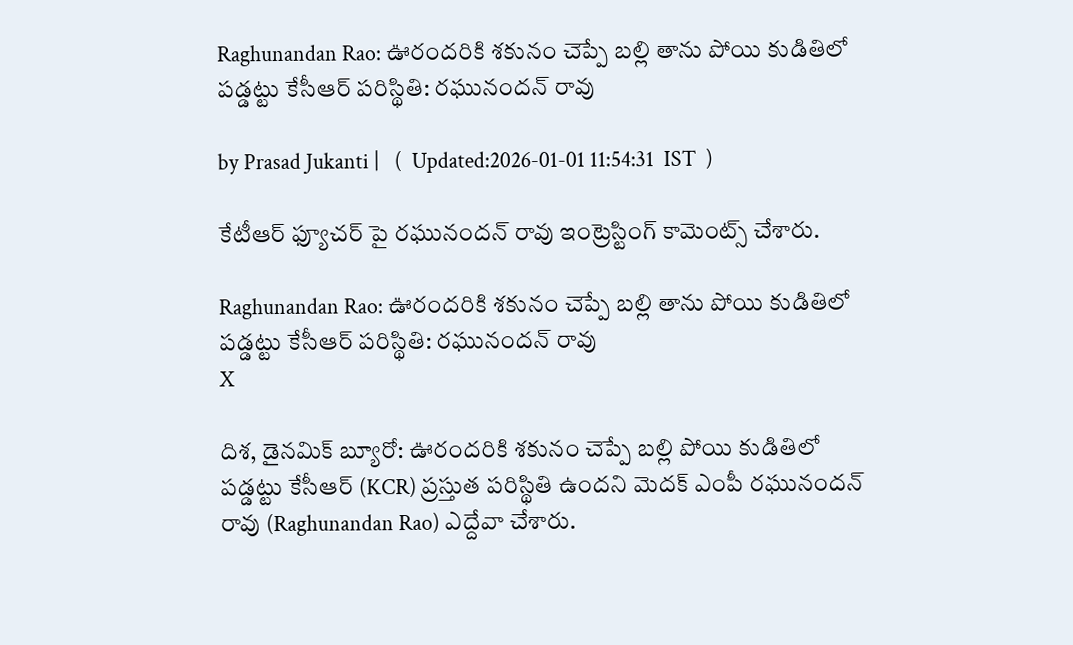Raghunandan Rao: ఊరందరికి శకునం చెప్పే బల్లి తాను పోయి కుడితిలో పడ్డట్టు కేసీఆర్ పరిస్థితి: రఘునందన్ రావు

by Prasad Jukanti |   (  Updated:2026-01-01 11:54:31  IST  )

కేటీఆర్ ఫ్యూచర్ పై రఘునందన్ రావు ఇంట్రెస్టింగ్ కామెంట్స్ చేశారు.

Raghunandan Rao: ఊరందరికి శకునం చెప్పే బల్లి తాను పోయి కుడితిలో పడ్డట్టు కేసీఆర్ పరిస్థితి: రఘునందన్ రావు
X

దిశ, డైనమిక్ బ్యూరో: ఊరందరికి శకునం చెప్పే బల్లి పోయి కుడితిలో పడ్డట్టు కేసీఆర్ (KCR) ప్రస్తుత పరిస్థితి ఉందని మెదక్ ఎంపీ రఘునందన్ రావు (Raghunandan Rao) ఎద్దేవా చేశారు.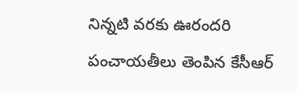నిన్నటి వరకు ఊరందరి పంచాయతీలు తెంపిన కేసీఆర్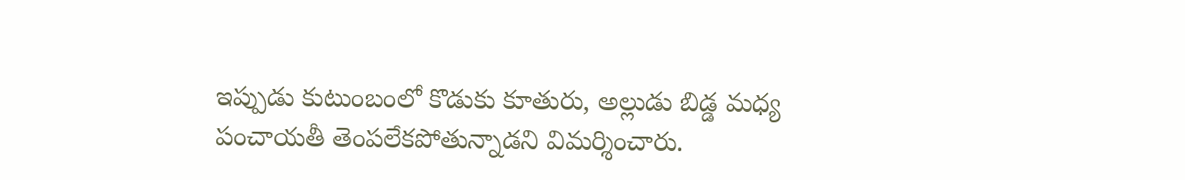ఇప్పుడు కుటుంబంలో కొడుకు కూతురు, అల్లుడు బిడ్డ మధ్య పంచాయతీ తెంపలేకపోతున్నాడని విమర్శించారు.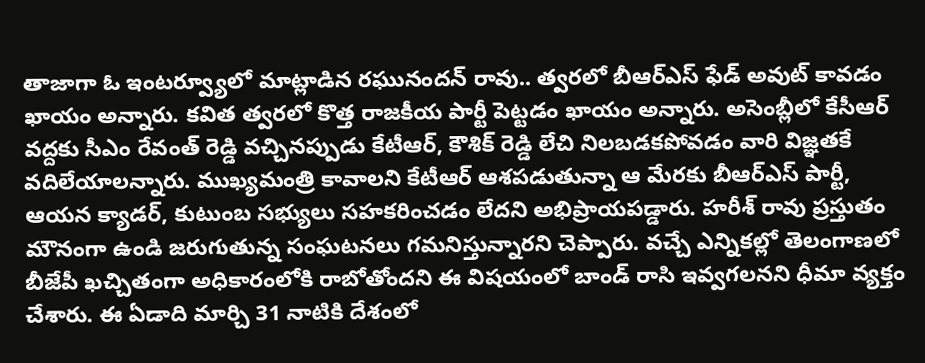తాజాగా ఓ ఇంటర్వ్యూలో మాట్లాడిన రఘునందన్ రావు.. త్వరలో బీఆర్ఎస్ ఫేడ్ అవుట్ కావడం ఖాయం అన్నారు. కవిత త్వరలో కొత్త రాజకీయ పార్టీ పెట్టడం ఖాయం అన్నారు. అసెంబ్లీలో కేసీఆర్ వద్దకు సీఎం రేవంత్ రెడ్డి వచ్చినప్పుడు కేటీఆర్, కౌశిక్ రెడ్డి లేచి నిలబడకపోవడం వారి విజ్ఞతకే వదిలేయాలన్నారు. ముఖ్యమంత్రి కావాలని కేటీఆర్ ఆశపడుతున్నా ఆ మేరకు బీఆర్ఎస్ పార్టీ, ఆయన క్యాడర్, కుటుంబ సభ్యులు సహకరించడం లేదని అభిప్రాయపడ్డారు. హరీశ్ రావు ప్రస్తుతం మౌనంగా ఉండి జరుగుతున్న సంఘటనలు గమనిస్తున్నారని చెప్పారు. వచ్చే ఎన్నికల్లో తెలంగాణలో బీజేపీ ఖచ్చితంగా అధికారంలోకి రాబోతోందని ఈ విషయంలో బాండ్ రాసి ఇవ్వగలనని ధీమా వ్యక్తం చేశారు. ఈ ఏడాది మార్చి 31 నాటికి దేశంలో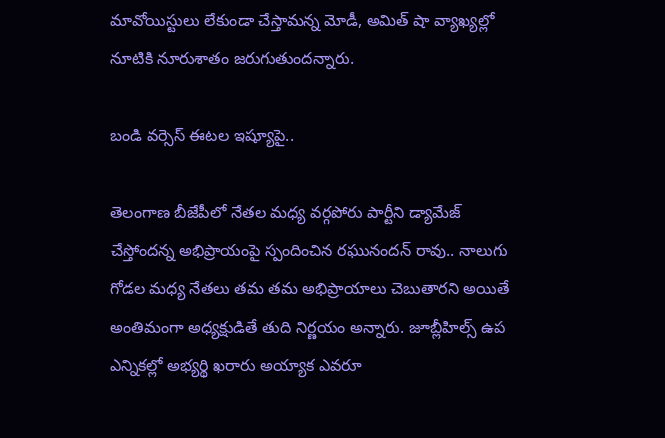మావోయిస్టులు లేకుండా చేస్తామన్న మోడీ, అమిత్ షా వ్యాఖ్యల్లో నూటికి నూరుశాతం జరుగుతుందన్నారు.

బండి వర్సెస్ ఈటల ఇష్యూపై..

తెలంగాణ బీజేపీలో నేతల మధ్య వర్గపోరు పార్టీని డ్యామేజ్ చేస్తోందన్న అభిప్రాయంపై స్పందించిన రఘునందన్ రావు.. నాలుగు గోడల మధ్య నేతలు తమ తమ అభిప్రాయాలు చెబుతారని అయితే అంతిమంగా అధ్యక్షుడితే తుది నిర్ణయం అన్నారు. జూబ్లీహిల్స్ ఉప ఎన్నికల్లో అభ్యర్థి ఖరారు అయ్యాక ఎవరూ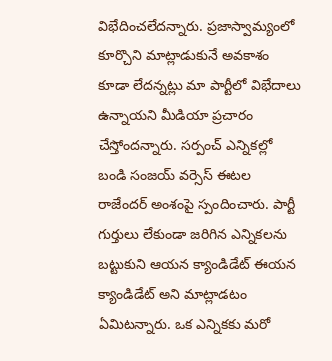విభేదించలేదన్నారు. ప్రజాస్వామ్యంలో కూర్చొని మాట్లాడుకునే అవకాశం కూడా లేదన్నట్లు మా పార్టీలో విభేదాలు ఉన్నాయని మీడియా ప్రచారం చేస్తోందన్నారు. సర్పంచ్ ఎన్నికల్లో బండి సంజయ్ వర్సెస్ ఈటల రాజేందర్ అంశంపై స్పందించారు. పార్టీ గుర్తులు లేకుండా జరిగిన ఎన్నికలను బట్టుకుని ఆయన క్యాండిడేట్ ఈయన క్యాండిడేట్ అని మాట్లాడటం ఏమిటన్నారు. ఒక ఎన్నికకు మరో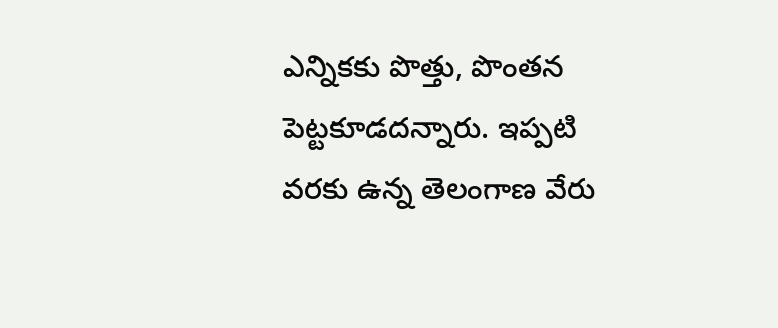ఎన్నికకు పొత్తు, పొంతన పెట్టకూడదన్నారు. ఇప్పటి వరకు ఉన్న తెలంగాణ వేరు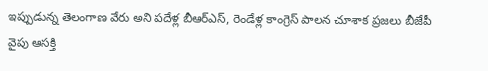ఇప్పుడున్న తెలంగాణ వేరు అని పదేళ్ల బీఆర్ఎస్, రెండేళ్ల కాంగ్రెస్ పాలన చూశాక ప్రజలు బీజేపీ వైపు ఆసక్తి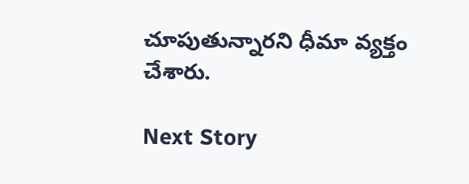చూపుతున్నారని ధీమా వ్యక్తం చేశారు.

Next Story